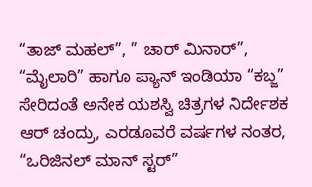“ತಾಜ್ ಮಹಲ್”, ” ಚಾರ್ ಮಿನಾರ್”, “ಮೈಲಾರಿ” ಹಾಗೂ ಪ್ಯಾನ್ ಇಂಡಿಯಾ “ಕಬ್ಜ” ಸೇರಿದಂತೆ ಅನೇಕ ಯಶಸ್ವಿ ಚಿತ್ರಗಳ ನಿರ್ದೇಶಕ ಆರ್ ಚಂದ್ರು, ಎರಡೂವರೆ ವರ್ಷಗಳ ನಂತರ, “ಒರಿಜಿನಲ್ ಮಾನ್ ಸ್ಟರ್”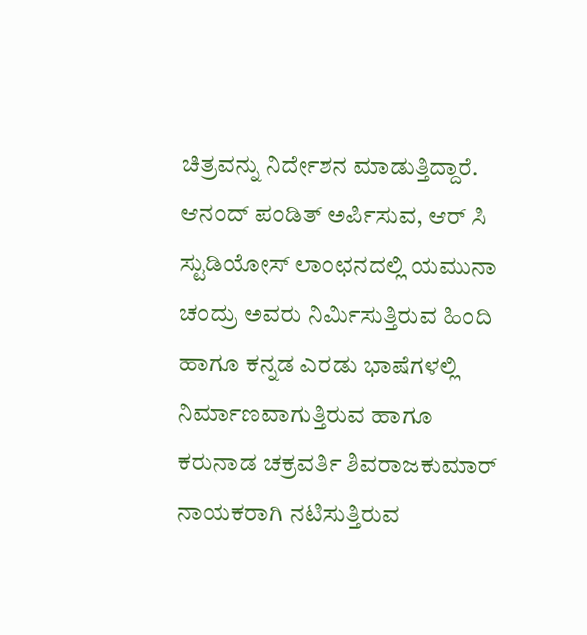ಚಿತ್ರವನ್ನು ನಿರ್ದೇಶನ ಮಾಡುತ್ತಿದ್ದಾರೆ. ಆನಂದ್ ಪಂಡಿತ್ ಅರ್ಪಿಸುವ, ಆರ್ ಸಿ ಸ್ಟುಡಿಯೋಸ್ ಲಾಂಛನದಲ್ಲಿ ಯಮುನಾ ಚಂದ್ರು ಅವರು ನಿರ್ಮಿಸುತ್ತಿರುವ ಹಿಂದಿ ಹಾಗೂ ಕನ್ನಡ ಎರಡು ಭಾಷೆಗಳಲ್ಲಿ ನಿರ್ಮಾಣವಾಗುತ್ತಿರುವ ಹಾಗೂ ಕರುನಾಡ ಚಕ್ರವರ್ತಿ ಶಿವರಾಜಕುಮಾರ್ ನಾಯಕರಾಗಿ ನಟಿಸುತ್ತಿರುವ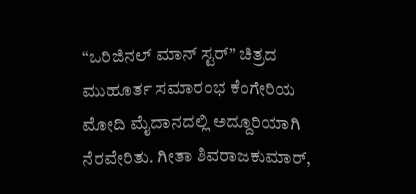“ಒರಿಜಿನಲ್ ಮಾನ್ ಸ್ಟರ್” ಚಿತ್ರದ ಮುಹೂರ್ತ ಸಮಾರಂಭ ಕೆಂಗೇರಿಯ ಮೋದಿ ಮೈದಾನದಲ್ಲಿ ಅದ್ದೂರಿಯಾಗಿ ನೆರವೇರಿತು. ಗೀತಾ ಶಿವರಾಜಕುಮಾರ್,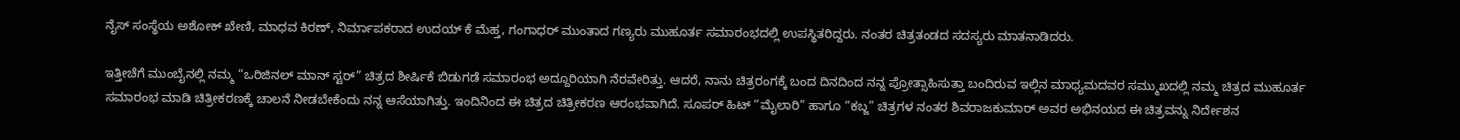ನೈಸ್ ಸಂಸ್ಥೆಯ ಅಶೋಕ್ ಖೇಣಿ, ಮಾಧವ ಕಿರಣ್, ನಿರ್ಮಾಪಕರಾದ ಉದಯ್ ಕೆ ಮೆಹ್ತ, ಗಂಗಾಧರ್ ಮುಂತಾದ ಗಣ್ಯರು ಮುಹೂರ್ತ ಸಮಾರಂಭದಲ್ಲಿ ಉಪಸ್ಥಿತರಿದ್ದರು. ನಂತರ ಚಿತ್ರತಂಡದ ಸದಸ್ಯರು ಮಾತನಾಡಿದರು.

ಇತ್ತೀಚೆಗೆ ಮುಂಬೈನಲ್ಲಿ ನಮ್ಮ “ಒರಿಜಿನಲ್ ಮಾನ್ ಸ್ಟರ್” ಚಿತ್ರದ ಶೀರ್ಷಿಕೆ ಬಿಡುಗಡೆ ಸಮಾರಂಭ ಅದ್ದೂರಿಯಾಗಿ ನೆರವೇರಿತ್ತು. ಆದರೆ, ನಾನು ಚಿತ್ರರಂಗಕ್ಕೆ ಬಂದ ದಿನದಿಂದ ನನ್ನ ಪ್ರೋತ್ಸಾಹಿಸುತ್ತಾ ಬಂದಿರುವ ಇಲ್ಲಿನ ಮಾಧ್ಯಮದವರ ಸಮ್ಮುಖದಲ್ಲಿ ನಮ್ಮ ಚಿತ್ರದ ಮುಹೂರ್ತ ಸಮಾರಂಭ ಮಾಡಿ ಚಿತ್ರೀಕರಣಕ್ಕೆ ಚಾಲನೆ ನೀಡಬೇಕೆಂದು ನನ್ನ ಆಸೆಯಾಗಿತ್ತು. ಇಂದಿನಿಂದ ಈ ಚಿತ್ರದ ಚಿತ್ರೀಕರಣ ಆರಂಭವಾಗಿದೆ. ಸೂಪರ್ ಹಿಟ್ “ಮೈಲಾರಿ” ಹಾಗೂ “ಕಬ್ಜ” ಚಿತ್ರಗಳ ನಂತರ ಶಿವರಾಜಕುಮಾರ್ ಅವರ ಅಭಿನಯದ ಈ ಚಿತ್ರವನ್ನು ನಿರ್ದೇಶನ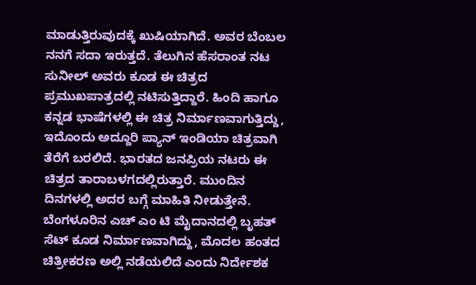ಮಾಡುತ್ತಿರುವುದಕ್ಕೆ ಖುಷಿಯಾಗಿದೆ. ಅವರ ಬೆಂಬಲ ನನಗೆ ಸದಾ ಇರುತ್ತದೆ. ತೆಲುಗಿನ ಹೆಸರಾಂತ ನಟ ಸುನೀಲ್ ಅವರು ಕೂಡ ಈ ಚಿತ್ರದ ಪ್ರಮುಖಪಾತ್ರದಲ್ಲಿ ನಟಿಸುತ್ತಿದ್ದಾರೆ. ಹಿಂದಿ ಹಾಗೂ ಕನ್ನಡ ಭಾಷೆಗಳಲ್ಲಿ ಈ ಚಿತ್ರ ನಿರ್ಮಾಣವಾಗುತ್ತಿದ್ದು, ಇದೊಂದು ಅದ್ದೂರಿ ಪ್ಯಾನ್ ಇಂಡಿಯಾ ಚಿತ್ರವಾಗಿ ತೆರೆಗೆ ಬರಲಿದೆ. ಭಾರತದ ಜನಪ್ರಿಯ ನಟರು ಈ ಚಿತ್ರದ ತಾರಾಬಳಗದಲ್ಲಿರುತ್ತಾರೆ. ಮುಂದಿನ ದಿನಗಳಲ್ಲಿ ಅದರ ಬಗ್ಗೆ ಮಾಹಿತಿ ನೀಡುತ್ತೇನೆ. ಬೆಂಗಳೂರಿನ ಎಚ್ ಎಂ ಟಿ ಮೈದಾನದಲ್ಲಿ ಬೃಹತ್ ಸೆಟ್ ಕೂಡ ನಿರ್ಮಾಣವಾಗಿದ್ದು, ಮೊದಲ ಹಂತದ ಚಿತ್ರೀಕರಣ ಅಲ್ಲಿ ನಡೆಯಲಿದೆ ಎಂದು ನಿರ್ದೇಶಕ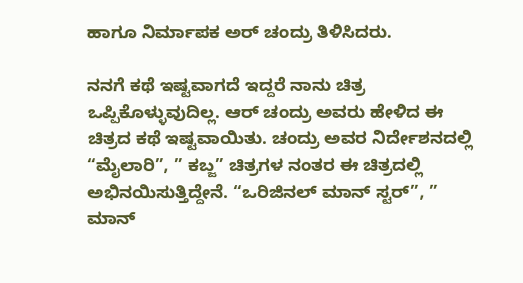ಹಾಗೂ ನಿರ್ಮಾಪಕ ಅರ್ ಚಂದ್ರು ತಿಳಿಸಿದರು.

ನನಗೆ ಕಥೆ ಇಷ್ಟವಾಗದೆ ಇದ್ದರೆ ನಾನು ಚಿತ್ರ ಒಪ್ಪಿಕೊಳ್ಳುವುದಿಲ್ಲ. ಆರ್ ಚಂದ್ರು ಅವರು ಹೇಳಿದ ಈ ಚಿತ್ರದ ಕಥೆ ಇಷ್ಟವಾಯಿತು. ಚಂದ್ರು ಅವರ ನಿರ್ದೇಶನದಲ್ಲಿ “ಮೈಲಾರಿ”, ” ಕಬ್ಜ” ಚಿತ್ರಗಳ ನಂತರ ಈ ಚಿತ್ರದಲ್ಲಿ ಅಭಿನಯಿಸುತ್ತಿದ್ದೇನೆ. “ಒರಿಜಿನಲ್ ಮಾನ್ ಸ್ಟರ್”, ” ಮಾನ್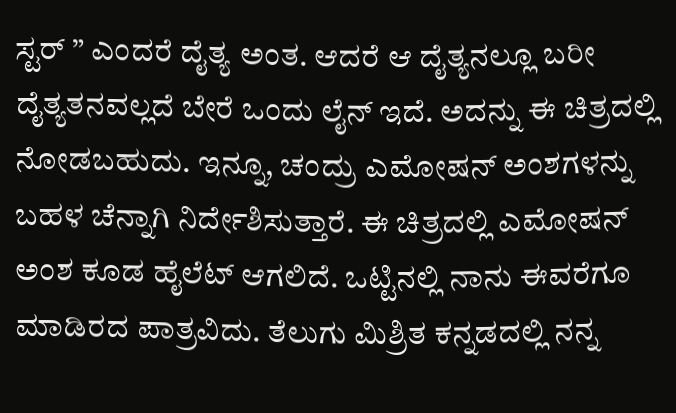ಸ್ಟರ್ ” ಎಂದರೆ ದೈತ್ಯ ಅಂತ. ಆದರೆ ಆ ದೈತ್ಯನಲ್ಲೂ ಬರೀ ದೈತ್ಯತನವಲ್ಲದೆ ಬೇರೆ ಒಂದು ಲೈನ್ ಇದೆ. ಅದನ್ನು ಈ ಚಿತ್ರದಲ್ಲಿ ನೋಡಬಹುದು. ಇನ್ನೂ, ಚಂದ್ರು ಎಮೋಷನ್ ಅಂಶಗಳನ್ನು ಬಹಳ ಚೆನ್ನಾಗಿ ನಿರ್ದೇಶಿಸುತ್ತಾರೆ. ಈ ಚಿತ್ರದಲ್ಲಿ ಎಮೋಷನ್ ಅಂಶ ಕೂಡ ಹೈಲೆಟ್ ಆಗಲಿದೆ. ಒಟ್ಟಿನಲ್ಲಿ ನಾನು ಈವರೆಗೂ ಮಾಡಿರದ ಪಾತ್ರವಿದು. ತೆಲುಗು ಮಿಶ್ರಿತ ಕನ್ನಡದಲ್ಲಿ ನನ್ನ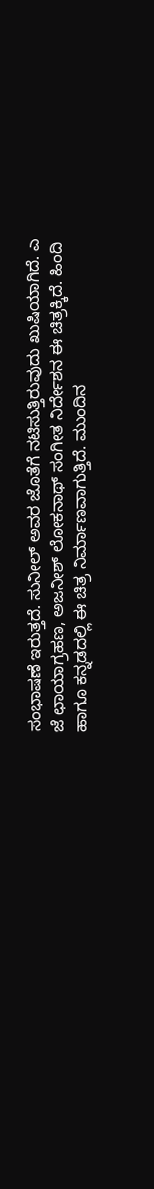ಸಂಭಾಷಣೆ ಇರುತ್ತದೆ. ಸುನೀಲ್ ಅವರ ಜೊತೆಗೆ ನಟಿಸುತ್ತಿರುವುದು ಖುಷಿಯಾಗಿದೆ. ಎ ಜೆ ಛಾಯಾಗ್ರಹಣ, ಅಜನೀಶ್ ಲೋಕನಾಥ್ ಸಂಗೀತ ನಿರ್ದೇಶನ ಈ ಚಿತ್ರಕ್ಕಿದೆ. ಹಿಂದಿ ಹಾಗೂ ಕನ್ನಡದಲ್ಲಿ ಈ ಚಿತ್ರ ನಿರ್ಮಾಣವಾಗುತ್ತಿದೆ. ಮುಂದಿನ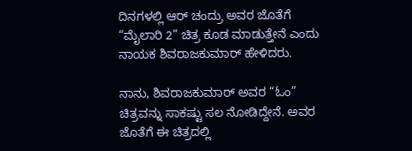ದಿನಗಳಲ್ಲಿ ಆರ್ ಚಂದ್ರು ಅವರ ಜೊತೆಗೆ “ಮೈಲಾರಿ 2” ಚಿತ್ರ ಕೂಡ ಮಾಡುತ್ತೇನೆ ಎಂದು ನಾಯಕ ಶಿವರಾಜಕುಮಾರ್ ಹೇಳಿದರು.

ನಾನು, ಶಿವರಾಜಕುಮಾರ್ ಅವರ “ಓಂ” ಚಿತ್ರವನ್ನು ಸಾಕಷ್ಟು ಸಲ ನೋಡಿದ್ದೇನೆ. ಅವರ ಜೊತೆಗೆ ಈ ಚಿತ್ರದಲ್ಲಿ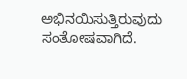ಅಭಿನಯಿಸುತ್ತಿರುವುದು ಸಂತೋಷವಾಗಿದೆ.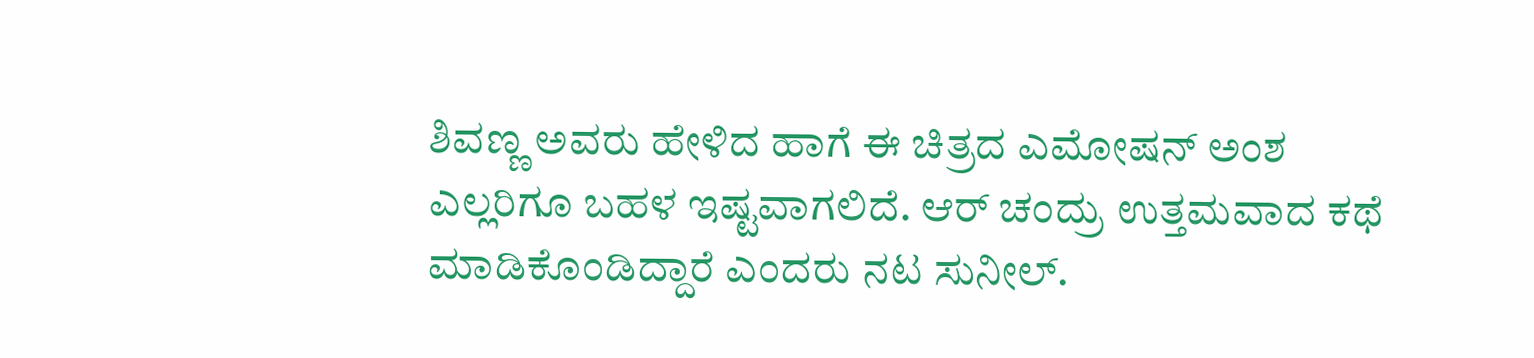ಶಿವಣ್ಣ ಅವರು ಹೇಳಿದ ಹಾಗೆ ಈ ಚಿತ್ರದ ಎಮೋಷನ್ ಅಂಶ ಎಲ್ಲರಿಗೂ ಬಹಳ ಇಷ್ಟವಾಗಲಿದೆ. ಆರ್ ಚಂದ್ರು ಉತ್ತಮವಾದ ಕಥೆ ಮಾಡಿಕೊಂಡಿದ್ದಾರೆ ಎಂದರು ನಟ ಸುನೀಲ್.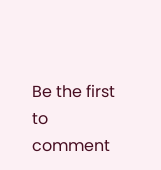Be the first to comment